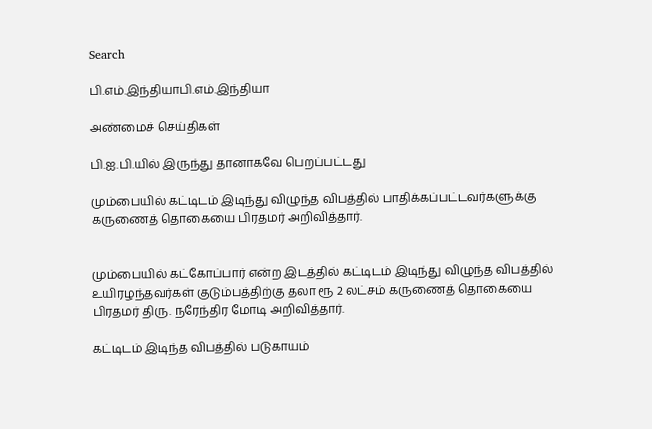Search

பி.எம்.இந்தியாபி.எம்.இந்தியா

அண்மைச் செய்திகள்

பி.ஐ.பி.யில் இருந்து தானாகவே பெறப்பட்டது

மும்பையில் கட்டிடம் இடிந்து விழுந்த விபத்தில் பாதிக்கப்பட்டவர்களுக்கு கருணைத் தொகையை பிரதமர் அறிவித்தார்.


மும்பையில் கட்கோப்பார் என்ற இடத்தில் கட்டிடம் இடிந்து விழுந்த விபத்தில் உயிரழந்தவர்கள் குடும்பத்திற்கு தலா ரூ 2 லட்சம் கருணைத் தொகையை பிரதமர் திரு. நரேந்திர மோடி அறிவித்தார்.

கட்டிடம் இடிந்த விபத்தில் படுகாயம்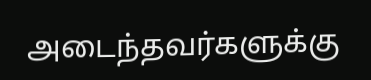அடைந்தவர்களுக்கு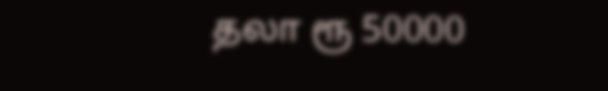தலா ரூ 50000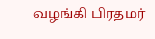வழங்கி பிரதமர்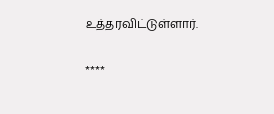உத்தரவிட்டுள்ளார்.

****